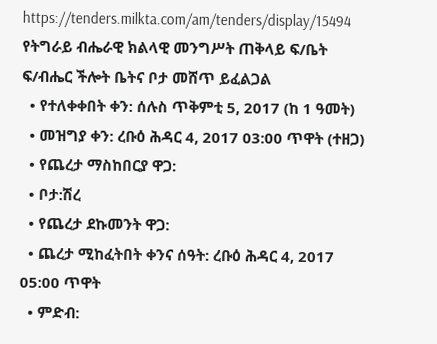https://tenders.milkta.com/am/tenders/display/15494
የትግራይ ብሔራዊ ክልላዊ መንግሥት ጠቅላይ ፍ/ቤት ፍ/ብሔር ችሎት ቤትና ቦታ መሸጥ ይፈልጋል
  • የተለቀቀበት ቀን: ሰሉስ ጥቅምቲ 5, 2017 (ከ 1 ዓመት)
  • መዝግያ ቀን: ረቡዕ ሕዳር 4, 2017 03:00 ጥዋት (ተዘጋ)
  • የጨረታ ማስከበርያ ዋጋ:
  • ቦታ:ሽረ
  • የጨረታ ደኩመንት ዋጋ:
  • ጨረታ ሚከፈትበት ቀንና ሰዓት: ረቡዕ ሕዳር 4, 2017 05:00 ጥዋት
  • ምድብ: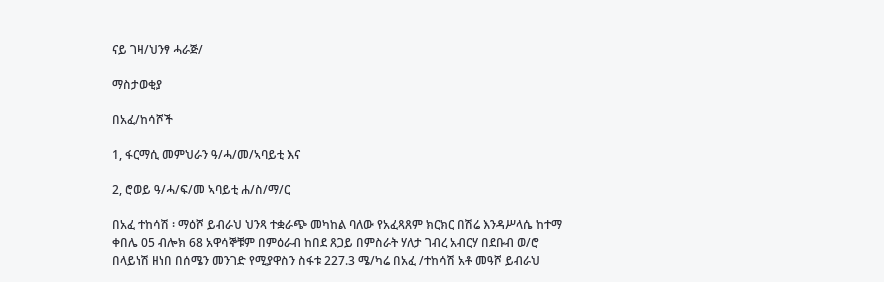ናይ ገዛ/ህንፃ ሓራጅ/

ማስታወቂያ

በአፈ/ከሳሾች

1, ፋርማሲ መምህራን ዓ/ሓ/መ/ኣባይቲ እና

2, ሮወይ ዓ/ሓ/ፍ/መ ኣባይቲ ሐ/ስ/ማ/ር

በአፈ ተከሳሽ ፡ ማዕሾ ይብራህ ህንጻ ተቋራጭ መካከል ባለው የአፈጻጸም ክርክር በሽሬ እንዳሥላሴ ከተማ ቀበሌ 05 ብሎክ 68 አዋሳኞቹም በምዕራብ ከበደ ጸጋይ በምስራት ሃለታ ገብረ አብርሃ በደቡብ ወ/ሮ በላይነሽ ዘነበ በሰሜን መንገድ የሚያዋስን ስፋቱ 227.3 ሜ/ካሬ በአፈ /ተከሳሽ አቶ መዓሾ ይብራህ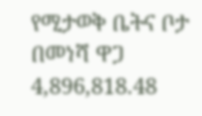የሚታወቅ ቤትና ቦታ በመነሻ ዋጋ 4,896,818.48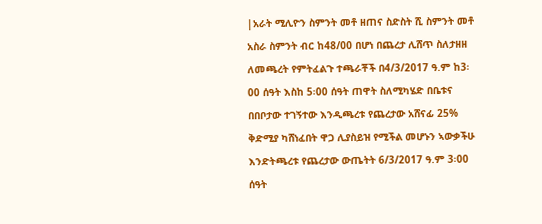|አራት ሚሊዮን ስምንት መቶ ዘጠና ስድስት ሺ ስምንት መቶ አስራ ስምንት ብር ከ48/00 በሆነ በጨረታ ሊሸጥ ስለታዘዘ ለመጫረት የምትፈልጉ ተጫራቾች በ4/3/2017 ዓ.ም ከ3፡00 ሰዓት እስከ 5፡00 ሰዓት ጠዋት ስለሚካሄድ በቤቱና በበቦታው ተገኝተው እንዲጫረቱ የጨረታው አሸናፊ 25% ቅድሚያ ካሸነፈበት ዋጋ ሊያስይዝ የሚችል መሆኑን ኣውቃችሁ እንድትጫረቱ የጨረታው ውጤትት 6/3/2017 ዓ.ም 3፡00 ሰዓት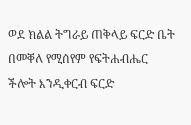ወደ ክልል ትግራይ ጠቅላይ ፍርድ ቤት በመቐለ የሚሰየም የፍትሐብሔር ችሎት እንዲቀርብ ፍርድ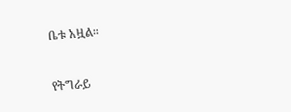ቤቱ አዟል።

የትግራይ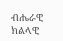ብሔራዊ ክልላዊ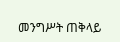መንግሥት ጠቅላይ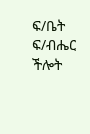ፍ/ቤት ፍ/ብሔር ችሎት